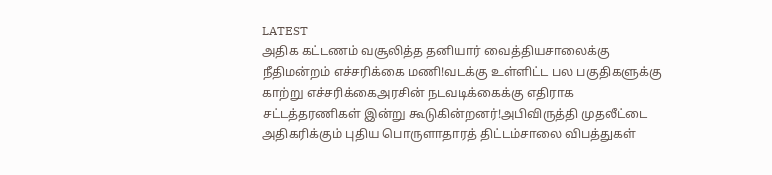LATEST
அதிக கட்டணம் வசூலித்த தனியார் வைத்தியசாலைக்கு நீதிமன்றம் எச்சரிக்கை மணி!வடக்கு உள்ளிட்ட பல பகுதிகளுக்கு காற்று எச்சரிக்கைஅரசின் நடவடிக்கைக்கு எதிராக சட்டத்தரணிகள் இன்று கூடுகின்றனர்!அபிவிருத்தி முதலீட்டை அதிகரிக்கும் புதிய பொருளாதாரத் திட்டம்சாலை விபத்துகள்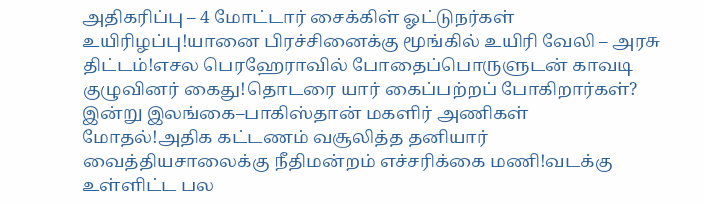அதிகரிப்பு – 4 மோட்டார் சைக்கிள் ஓட்டுநர்கள் உயிரிழப்பு!யானை பிரச்சினைக்கு மூங்கில் உயிரி வேலி – அரசு திட்டம்!எசல பெரஹேராவில் போதைப்பொருளுடன் காவடி குழுவினர் கைது!தொடரை யார் கைப்பற்றப் போகிறார்கள்? இன்று இலங்கை–பாகிஸ்தான் மகளிர் அணிகள் மோதல்!அதிக கட்டணம் வசூலித்த தனியார் வைத்தியசாலைக்கு நீதிமன்றம் எச்சரிக்கை மணி!வடக்கு உள்ளிட்ட பல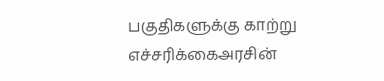பகுதிகளுக்கு காற்று எச்சரிக்கைஅரசின்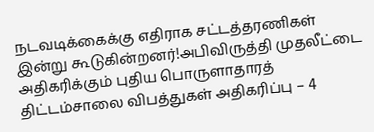நடவடிக்கைக்கு எதிராக சட்டத்தரணிகள் இன்று கூடுகின்றனர்!அபிவிருத்தி முதலீட்டை அதிகரிக்கும் புதிய பொருளாதாரத் திட்டம்சாலை விபத்துகள் அதிகரிப்பு – 4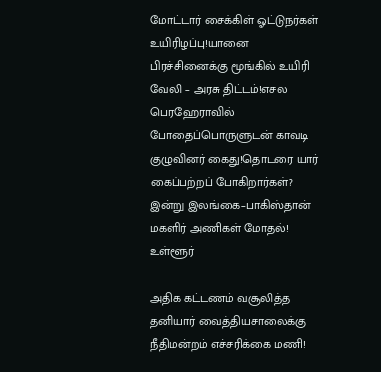மோட்டார் சைக்கிள் ஓட்டுநர்கள் உயிரிழப்பு!யானை பிரச்சினைக்கு மூங்கில் உயிரி வேலி – அரசு திட்டம்!எசல பெரஹேராவில் போதைப்பொருளுடன் காவடி குழுவினர் கைது!தொடரை யார் கைப்பற்றப் போகிறார்கள்? இன்று இலங்கை–பாகிஸ்தான் மகளிர் அணிகள் மோதல்!
உள்ளூர்

அதிக கட்டணம் வசூலித்த தனியார் வைத்தியசாலைக்கு நீதிமன்றம் எச்சரிக்கை மணி!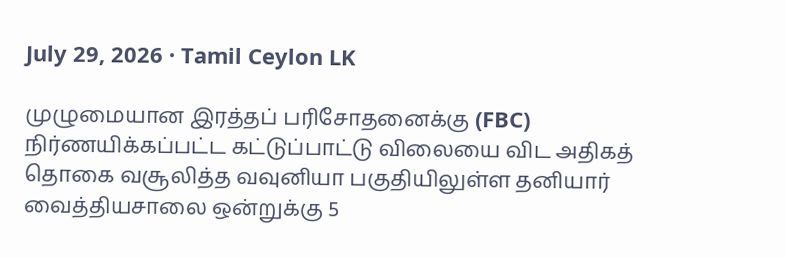July 29, 2026 · Tamil Ceylon LK

முழுமையான இரத்தப் பரிசோதனைக்கு (FBC) நிர்ணயிக்கப்பட்ட கட்டுப்பாட்டு விலையை விட அதிகத் தொகை வசூலித்த வவுனியா பகுதியிலுள்ள தனியார் வைத்தியசாலை ஒன்றுக்கு 5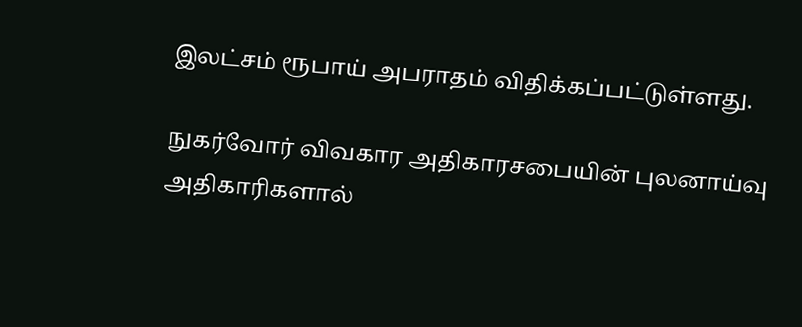இலட்சம் ரூபாய் அபராதம் விதிக்கப்பட்டுள்ளது.

நுகர்வோர் விவகார அதிகாரசபையின் புலனாய்வு அதிகாரிகளால்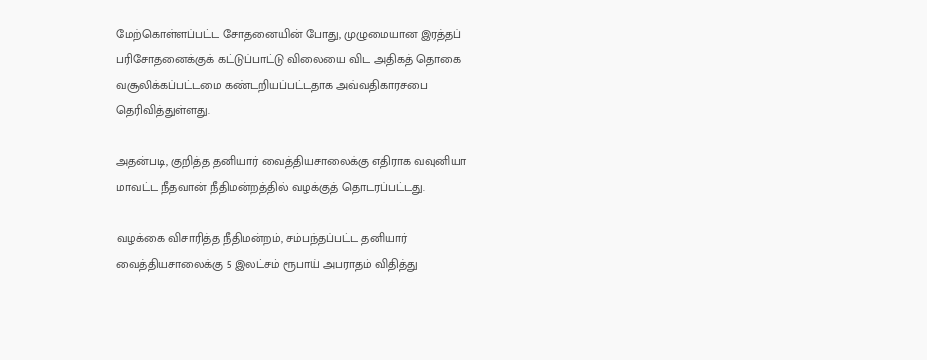மேற்கொள்ளப்பட்ட சோதனையின் போது, முழுமையான இரத்தப் பரிசோதனைக்குக் கட்டுப்பாட்டு விலையை விட அதிகத் தொகை வசூலிக்கப்பட்டமை கண்டறியப்பட்டதாக அவ்வதிகாரசபை தெரிவித்துள்ளது.

அதன்படி, குறித்த தனியார் வைத்தியசாலைக்கு எதிராக வவுனியா மாவட்ட நீதவான் நீதிமன்றத்தில் வழக்குத் தொடரப்பட்டது.

வழக்கை விசாரித்த நீதிமன்றம், சம்பந்தப்பட்ட தனியார் வைத்தியசாலைக்கு 5 இலட்சம் ரூபாய் அபராதம் விதித்து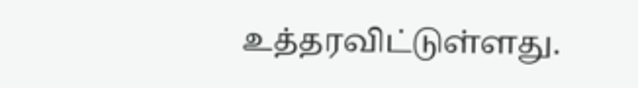உத்தரவிட்டுள்ளது.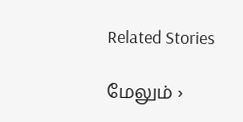Related Stories

மேலும் ›